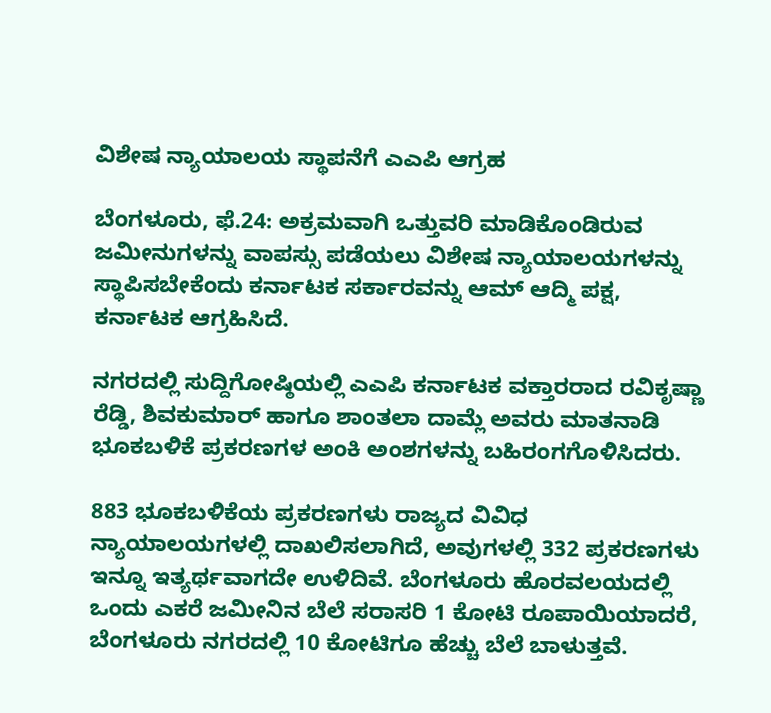ವಿಶೇಷ ನ್ಯಾಯಾಲಯ ಸ್ಥಾಪನೆಗೆ ಎಎಪಿ ಆಗ್ರಹ

ಬೆಂಗಳೂರು, ಫೆ.24: ಅಕ್ರಮವಾಗಿ ಒತ್ತುವರಿ ಮಾಡಿಕೊಂಡಿರುವ ಜಮೀನುಗಳನ್ನು ವಾಪಸ್ಸು ಪಡೆಯಲು ವಿಶೇಷ ನ್ಯಾಯಾಲಯಗಳನ್ನು ಸ್ಥಾಪಿಸಬೇಕೆಂದು ಕರ್ನಾಟಕ ಸರ್ಕಾರವನ್ನು ಆಮ್ ಆದ್ಮಿ ಪಕ್ಷ, ಕರ್ನಾಟಕ ಆಗ್ರಹಿಸಿದೆ.

ನಗರದಲ್ಲಿ ಸುದ್ದಿಗೋಷ್ಠಿಯಲ್ಲಿ ಎಎಪಿ ಕರ್ನಾಟಕ ವಕ್ತಾರರಾದ ರವಿಕೃಷ್ಣಾ ರೆಡ್ಡಿ, ಶಿವಕುಮಾರ್ ಹಾಗೂ ಶಾಂತಲಾ ದಾಮ್ಲೆ ಅವರು ಮಾತನಾಡಿ ಭೂಕಬಳಿಕೆ ಪ್ರಕರಣಗಳ ಅಂಕಿ ಅಂಶಗಳನ್ನು ಬಹಿರಂಗಗೊಳಿಸಿದರು.

883 ಭೂಕಬಳಿಕೆಯ ಪ್ರಕರಣಗಳು ರಾಜ್ಯದ ವಿವಿಧ ನ್ಯಾಯಾಲಯಗಳಲ್ಲಿ ದಾಖಲಿಸಲಾಗಿದೆ, ಅವುಗಳಲ್ಲಿ 332 ಪ್ರಕರಣಗಳು ಇನ್ನೂ ಇತ್ಯರ್ಥವಾಗದೇ ಉಳಿದಿವೆ. ಬೆಂಗಳೂರು ಹೊರವಲಯದಲ್ಲಿ ಒಂದು ಎಕರೆ ಜಮೀನಿನ ಬೆಲೆ ಸರಾಸರಿ 1 ಕೋಟಿ ರೂಪಾಯಿಯಾದರೆ, ಬೆಂಗಳೂರು ನಗರದಲ್ಲಿ 10 ಕೋಟಿಗೂ ಹೆಚ್ಚು ಬೆಲೆ ಬಾಳುತ್ತವೆ.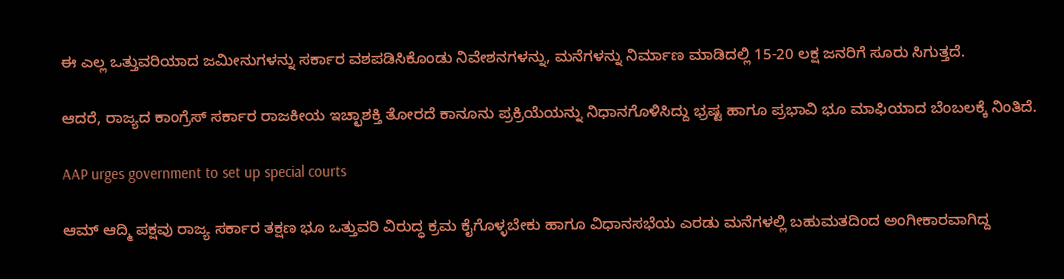ಈ ಎಲ್ಲ ಒತ್ತುವರಿಯಾದ ಜಮೀನುಗಳನ್ನು ಸರ್ಕಾರ ವಶಪಡಿಸಿಕೊಂಡು ನಿವೇಶನಗಳನ್ನು, ಮನೆಗಳನ್ನು ನಿರ್ಮಾಣ ಮಾಡಿದಲ್ಲಿ 15-20 ಲಕ್ಷ ಜನರಿಗೆ ಸೂರು ಸಿಗುತ್ತದೆ.

ಆದರೆ, ರಾಜ್ಯದ ಕಾಂಗ್ರೆಸ್ ಸರ್ಕಾರ ರಾಜಕೀಯ ಇಚ್ಛಾಶಕ್ತಿ ತೋರದೆ ಕಾನೂನು ಪ್ರಕ್ರಿಯೆಯನ್ನು ನಿಧಾನಗೊಳಿಸಿದ್ದು ಭ್ರಷ್ಟ ಹಾಗೂ ಪ್ರಭಾವಿ ಭೂ ಮಾಫಿಯಾದ ಬೆಂಬಲಕ್ಕೆ ನಿಂತಿದೆ.

AAP urges government to set up special courts

ಆಮ್ ಆದ್ಮಿ ಪಕ್ಷವು ರಾಜ್ಯ ಸರ್ಕಾರ ತಕ್ಷಣ ಭೂ ಒತ್ತುವರಿ ವಿರುದ್ಧ ಕ್ರಮ ಕೈಗೊಳ್ಳಬೇಕು ಹಾಗೂ ವಿಧಾನಸಭೆಯ ಎರಡು ಮನೆಗಳಲ್ಲಿ ಬಹುಮತದಿಂದ ಅಂಗೀಕಾರವಾಗಿದ್ದ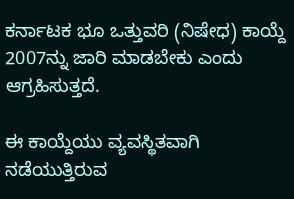ಕರ್ನಾಟಕ ಭೂ ಒತ್ತುವರಿ (ನಿಷೇಧ) ಕಾಯ್ದೆ 2007ನ್ನು ಜಾರಿ ಮಾಡಬೇಕು ಎಂದು ಆಗ್ರಹಿಸುತ್ತದೆ.

ಈ ಕಾಯ್ದೆಯು ವ್ಯವಸ್ಥಿತವಾಗಿ ನಡೆಯುತ್ತಿರುವ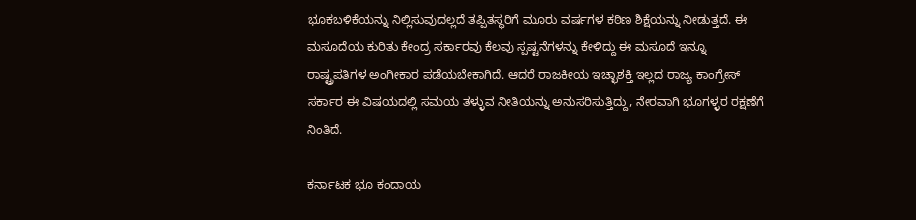ಭೂಕಬಳಿಕೆಯನ್ನು ನಿಲ್ಲಿಸುವುದಲ್ಲದೆ ತಪ್ಪಿತಸ್ಥರಿಗೆ ಮೂರು ವರ್ಷಗಳ ಕಠಿಣ ಶಿಕ್ಷೆಯನ್ನು ನೀಡುತ್ತದೆ. ಈ ಮಸೂದೆಯ ಕುರಿತು ಕೇಂದ್ರ ಸರ್ಕಾರವು ಕೆಲವು ಸ್ಪಷ್ಟನೆಗಳನ್ನು ಕೇಳಿದ್ದು ಈ ಮಸೂದೆ ಇನ್ನೂ ರಾಷ್ಟ್ರಪತಿಗಳ ಅಂಗೀಕಾರ ಪಡೆಯಬೇಕಾಗಿದೆ. ಆದರೆ ರಾಜಕೀಯ ಇಚ್ಛಾಶಕ್ತಿ ಇಲ್ಲದ ರಾಜ್ಯ ಕಾಂಗ್ರೇಸ್ ಸರ್ಕಾರ ಈ ವಿಷಯದಲ್ಲಿ ಸಮಯ ತಳ್ಳುವ ನೀತಿಯನ್ನು ಅನುಸರಿಸುತ್ತಿದ್ದು, ನೇರವಾಗಿ ಭೂಗಳ್ಳರ ರಕ್ಷಣೆಗೆ ನಿಂತಿದೆ.

ಕರ್ನಾಟಕ ಭೂ ಕಂದಾಯ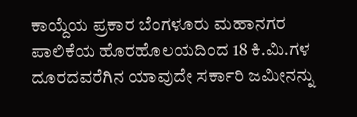ಕಾಯ್ದೆಯ ಪ್ರಕಾರ ಬೆಂಗಳೂರು ಮಹಾನಗರ ಪಾಲಿಕೆಯ ಹೊರಹೊಲಯದಿಂದ 18 ಕಿ.ಮಿ.ಗಳ ದೂರದವರೆಗಿನ ಯಾವುದೇ ಸರ್ಕಾರಿ ಜಮೀನನ್ನು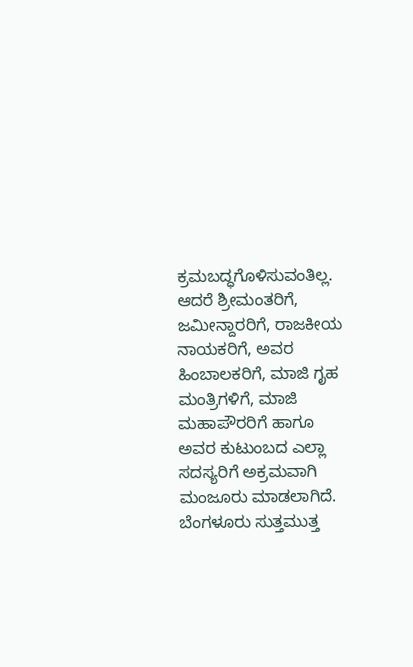ಕ್ರಮಬದ್ಧಗೊಳಿಸುವಂತಿಲ್ಲ. ಆದರೆ ಶ್ರೀಮಂತರಿಗೆ, ಜಮೀನ್ದಾರರಿಗೆ, ರಾಜಕೀಯ ನಾಯಕರಿಗೆ, ಅವರ ಹಿಂಬಾಲಕರಿಗೆ, ಮಾಜಿ ಗೃಹ ಮಂತ್ರಿಗಳಿಗೆ, ಮಾಜಿ ಮಹಾಪೌರರಿಗೆ ಹಾಗೂ ಅವರ ಕುಟುಂಬದ ಎಲ್ಲಾ ಸದಸ್ಯರಿಗೆ ಅಕ್ರಮವಾಗಿ ಮಂಜೂರು ಮಾಡಲಾಗಿದೆ. ಬೆಂಗಳೂರು ಸುತ್ತಮುತ್ತ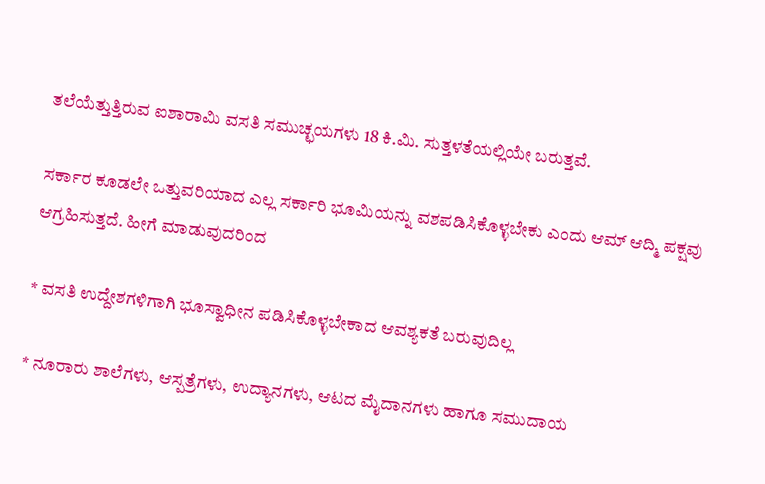ತಲೆಯೆತ್ತುತ್ತಿರುವ ಐಶಾರಾಮಿ ವಸತಿ ಸಮುಚ್ಛಯಗಳು 18 ಕಿ.ಮಿ. ಸುತ್ತಳತೆಯಲ್ಲಿಯೇ ಬರುತ್ತವೆ.

ಸರ್ಕಾರ ಕೂಡಲೇ ಒತ್ತುವರಿಯಾದ ಎಲ್ಲ ಸರ್ಕಾರಿ ಭೂಮಿಯನ್ನು ವಶಪಡಿಸಿಕೊಳ್ಳಬೇಕು ಎಂದು ಆಮ್ ಆದ್ಮಿ ಪಕ್ಷವು ಆಗ್ರಹಿಸುತ್ತದೆ. ಹೀಗೆ ಮಾಡುವುದರಿಂದ

* ವಸತಿ ಉದ್ದೇಶಗಳಿಗಾಗಿ ಭೂಸ್ವಾಧೀನ ಪಡಿಸಿಕೊಳ್ಳಬೇಕಾದ ಆವಶ್ಯಕತೆ ಬರುವುದಿಲ್ಲ

* ನೂರಾರು ಶಾಲೆಗಳು, ಆಸ್ಪತ್ರೆಗಳು, ಉದ್ಯಾನಗಳು, ಆಟದ ಮೈದಾನಗಳು ಹಾಗೂ ಸಮುದಾಯ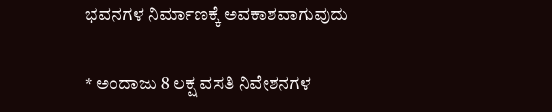ಭವನಗಳ ನಿರ್ಮಾಣಕ್ಕೆ ಅವಕಾಶವಾಗುವುದು

* ಅಂದಾಜು 8 ಲಕ್ಷ ವಸತಿ ನಿವೇಶನಗಳ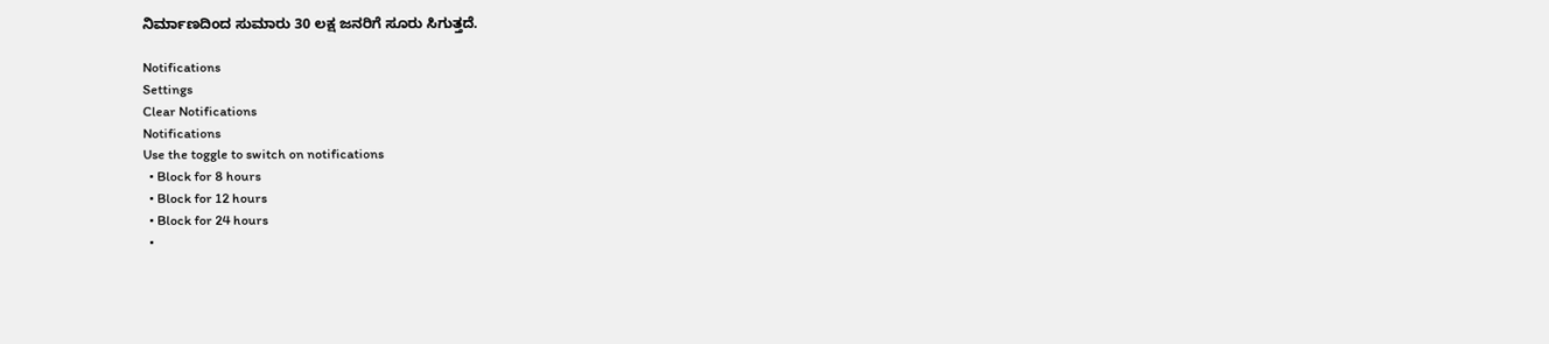ನಿರ್ಮಾಣದಿಂದ ಸುಮಾರು 30 ಲಕ್ಷ ಜನರಿಗೆ ಸೂರು ಸಿಗುತ್ತದೆ.

Notifications
Settings
Clear Notifications
Notifications
Use the toggle to switch on notifications
  • Block for 8 hours
  • Block for 12 hours
  • Block for 24 hours
  •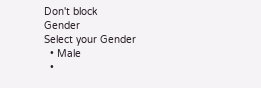Don't block
Gender
Select your Gender
  • Male
  •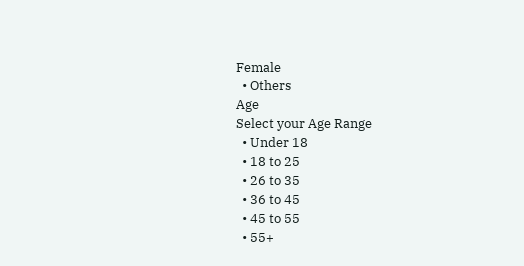Female
  • Others
Age
Select your Age Range
  • Under 18
  • 18 to 25
  • 26 to 35
  • 36 to 45
  • 45 to 55
  • 55+